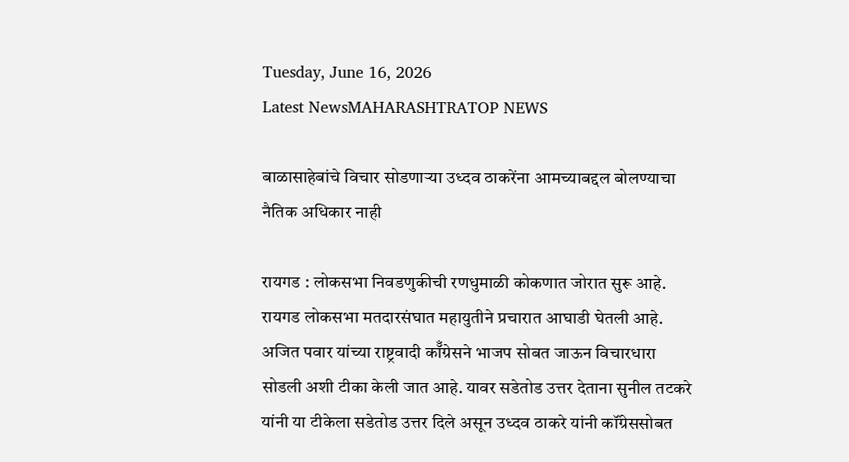Tuesday, June 16, 2026
Latest NewsMAHARASHTRATOP NEWS

बाळासाहेबांचे विचार सोडणाऱ्या उध्दव ठाकरेंना आमच्याबद्दल बोलण्याचा नैतिक अधिकार नाही

रायगड : लोकसभा निवडणुकीची रणधुमाळी कोकणात जोरात सुरू आहे. रायगड लोकसभा मतदारसंघात महायुतीने प्रचारात आघाडी घेतली आहे.  अजित पवार यांच्या राष्ट्रवादी कॉँग्रेसने भाजप सोबत जाऊन विचारधारा सोडली अशी टीका केली जात आहे. यावर सडेतोड उत्तर देताना सुनील तटकरे यांनी या टीकेला सडेतोड उत्तर दिले असून उध्दव ठाकरे यांनी कॉंग्रेससोबत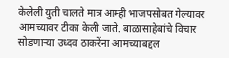केलेली युती चालते मात्र आम्ही भाजपसोबत गेल्यावर आमच्यावर टीका केली जाते. बाळासाहेबांचे विचार सोडणाऱ्या उध्दव ठाकरेंना आमच्याबद्दल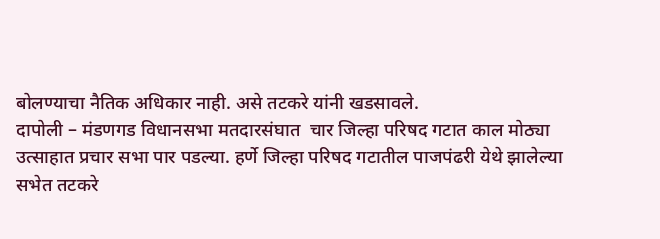बोलण्याचा नैतिक अधिकार नाही. असे तटकरे यांनी खडसावले.
दापोली – मंडणगड विधानसभा मतदारसंघात  चार जिल्हा परिषद गटात काल मोठ्या उत्साहात प्रचार सभा पार पडल्या. हर्णे जिल्हा परिषद गटातील पाजपंढरी येथे झालेल्या सभेत तटकरे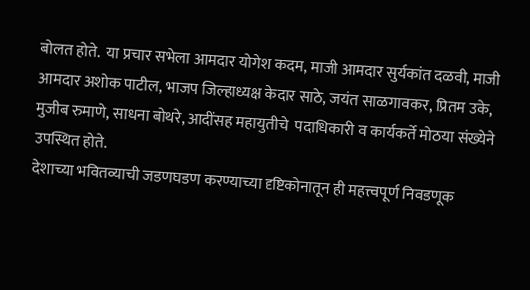बोलत होते.  या प्रचार सभेला आमदार योगेश कदम, माजी आमदार सुर्यकांत दळवी, माजी आमदार अशोक पाटील, भाजप जिल्हाध्यक्ष केदार साठे, जयंत साळगावकर, प्रितम उके, मुजीब रुमाणे, साधना बोथरे, आदींसह महायुतीचे  पदाधिकारी व कार्यकर्ते मोठया संख्येने उपस्थित होते.
देशाच्या भवितव्याची जडणघडण करण्याच्या दृष्टिकोनातून ही महत्त्वपूर्ण निवडणूक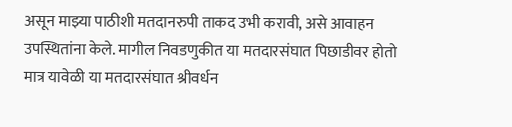असून माझ्या पाठीशी मतदानरुपी ताकद उभी करावी, असे आवाहन उपस्थितांना केले. मागील निवडणुकीत या मतदारसंघात पिछाडीवर होतो मात्र यावेळी या मतदारसंघात श्रीवर्धन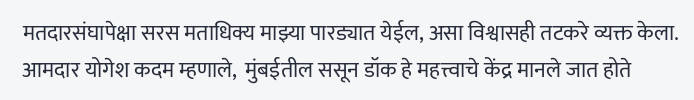मतदारसंघापेक्षा सरस मताधिक्य माझ्या पारड्यात येईल, असा विश्वासही तटकरे व्यक्त केला.
आमदार योगेश कदम म्हणाले,  मुंबईतील ससून डॉक हे महत्त्वाचे केंद्र मानले जात होते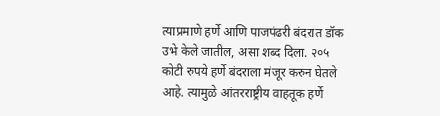त्याप्रमाणे हर्णे आणि पाजपंढरी बंदरात डॉक उभे केले जातील, असा शब्द दिला. २०५ कोटी रुपये हर्णे बंदराला मंजूर करुन घेतले आहे. त्यामुळे आंतरराष्ट्रीय वाहतूक हर्णे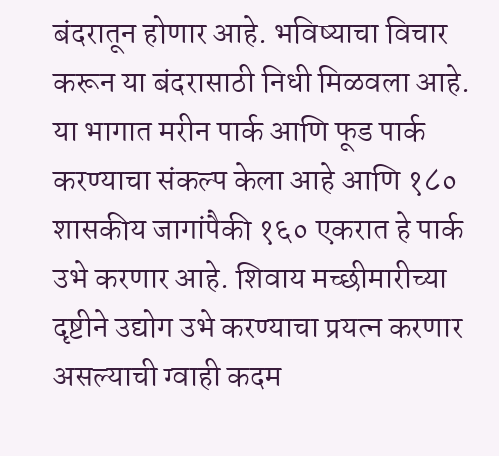बंदरातून होणार आहे. भविष्याचा विचार करून या बंदरासाठी निधी मिळवला आहे. या भागात मरीन पार्क आणि फूड पार्क करण्याचा संकल्प केला आहे आणि १८० शासकीय जागांपैकी १६० एकरात हे पार्क उभे करणार आहे. शिवाय मच्छीमारीच्या दृष्टीने उद्योग उभे करण्याचा प्रयत्न करणार असल्याची ग्वाही कदम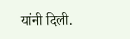यांनी दिली.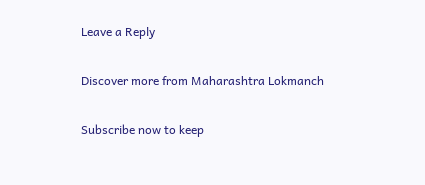Leave a Reply

Discover more from Maharashtra Lokmanch

Subscribe now to keep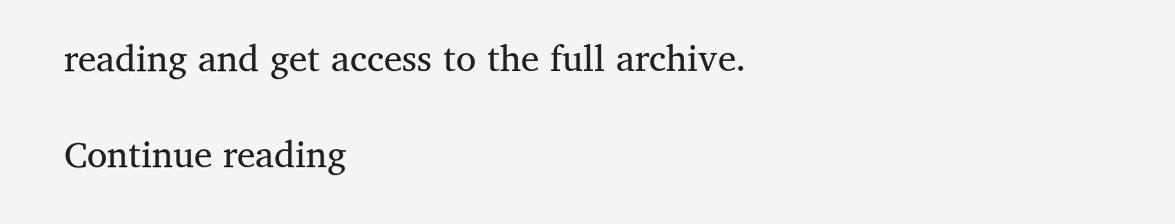reading and get access to the full archive.

Continue reading